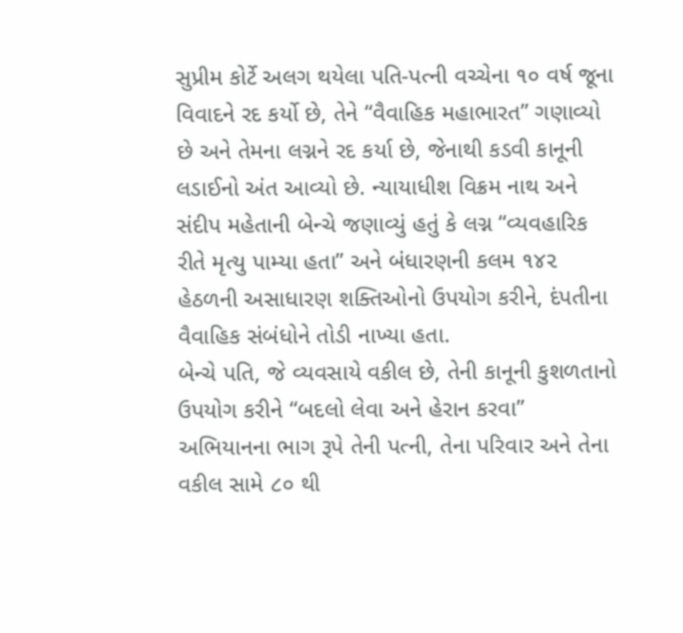સુપ્રીમ કોર્ટે અલગ થયેલા પતિ-પત્ની વચ્ચેના ૧૦ વર્ષ જૂના વિવાદને રદ કર્યો છે, તેને “વૈવાહિક મહાભારત” ગણાવ્યો છે અને તેમના લગ્નને રદ કર્યા છે, જેનાથી કડવી કાનૂની લડાઈનો અંત આવ્યો છે. ન્યાયાધીશ વિક્રમ નાથ અને સંદીપ મહેતાની બેન્ચે જણાવ્યું હતું કે લગ્ન “વ્યવહારિક રીતે મૃત્યુ પામ્યા હતા” અને બંધારણની કલમ ૧૪૨ હેઠળની અસાધારણ શક્તિઓનો ઉપયોગ કરીને, દંપતીના વૈવાહિક સંબંધોને તોડી નાખ્યા હતા.
બેન્ચે પતિ, જે વ્યવસાયે વકીલ છે, તેની કાનૂની કુશળતાનો ઉપયોગ કરીને “બદલો લેવા અને હેરાન કરવા” અભિયાનના ભાગ રૂપે તેની પત્ની, તેના પરિવાર અને તેના વકીલ સામે ૮૦ થી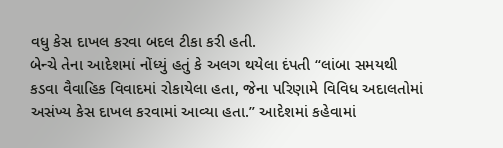વધુ કેસ દાખલ કરવા બદલ ટીકા કરી હતી.
બેન્ચે તેના આદેશમાં નોંધ્યું હતું કે અલગ થયેલા દંપતી “લાંબા સમયથી કડવા વૈવાહિક વિવાદમાં રોકાયેલા હતા, જેના પરિણામે વિવિધ અદાલતોમાં અસંખ્ય કેસ દાખલ કરવામાં આવ્યા હતા.” આદેશમાં કહેવામાં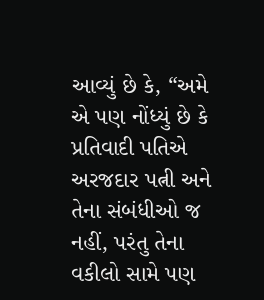આવ્યું છે કે, “અમે એ પણ નોંધ્યું છે કે પ્રતિવાદી પતિએ અરજદાર પત્ની અને તેના સંબંધીઓ જ નહીં, પરંતુ તેના વકીલો સામે પણ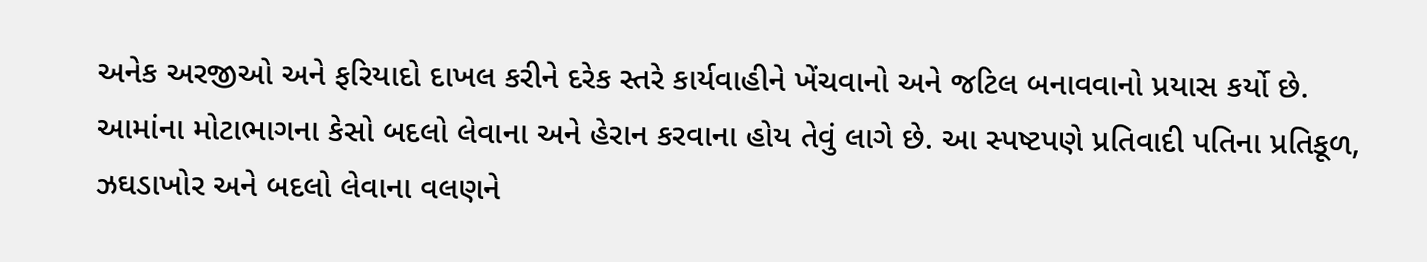અનેક અરજીઓ અને ફરિયાદો દાખલ કરીને દરેક સ્તરે કાર્યવાહીને ખેંચવાનો અને જટિલ બનાવવાનો પ્રયાસ કર્યો છે. આમાંના મોટાભાગના કેસો બદલો લેવાના અને હેરાન કરવાના હોય તેવું લાગે છે. આ સ્પષ્ટપણે પ્રતિવાદી પતિના પ્રતિકૂળ, ઝઘડાખોર અને બદલો લેવાના વલણને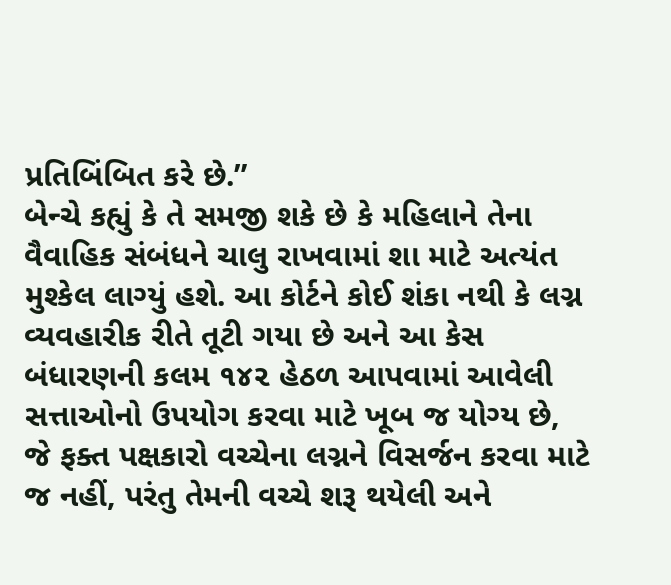પ્રતિબિંબિત કરે છે.”
બેન્ચે કહ્યું કે તે સમજી શકે છે કે મહિલાને તેના વૈવાહિક સંબંધને ચાલુ રાખવામાં શા માટે અત્યંત મુશ્કેલ લાગ્યું હશે. આ કોર્ટને કોઈ શંકા નથી કે લગ્ન વ્યવહારીક રીતે તૂટી ગયા છે અને આ કેસ બંધારણની કલમ ૧૪૨ હેઠળ આપવામાં આવેલી સત્તાઓનો ઉપયોગ કરવા માટે ખૂબ જ યોગ્ય છે, જે ફક્ત પક્ષકારો વચ્ચેના લગ્નને વિસર્જન કરવા માટે જ નહીં, પરંતુ તેમની વચ્ચે શરૂ થયેલી અને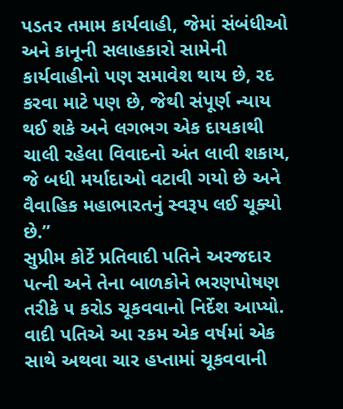પડતર તમામ કાર્યવાહી, જેમાં સંબંધીઓ અને કાનૂની સલાહકારો સામેની કાર્યવાહીનો પણ સમાવેશ થાય છે, રદ કરવા માટે પણ છે, જેથી સંપૂર્ણ ન્યાય થઈ શકે અને લગભગ એક દાયકાથી ચાલી રહેલા વિવાદનો અંત લાવી શકાય, જે બધી મર્યાદાઓ વટાવી ગયો છે અને વૈવાહિક મહાભારતનું સ્વરૂપ લઈ ચૂક્યો છે.”
સુપ્રીમ કોર્ટે પ્રતિવાદી પતિને અરજદાર પત્ની અને તેના બાળકોને ભરણપોષણ તરીકે ૫ કરોડ ચૂકવવાનો નિર્દેશ આપ્યો. વાદી પતિએ આ રકમ એક વર્ષમાં એક સાથે અથવા ચાર હપ્તામાં ચૂકવવાની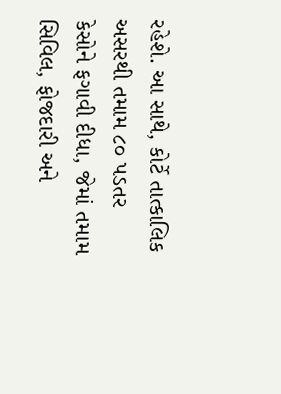રહેશે. આ સાથે, કોર્ટે તાત્કાલિક અસરથી તમામ ૮૦ પડતર કેસોને ફગાવી દીધા, જેમાં તમામ સિવિલ, ફોજદારી અને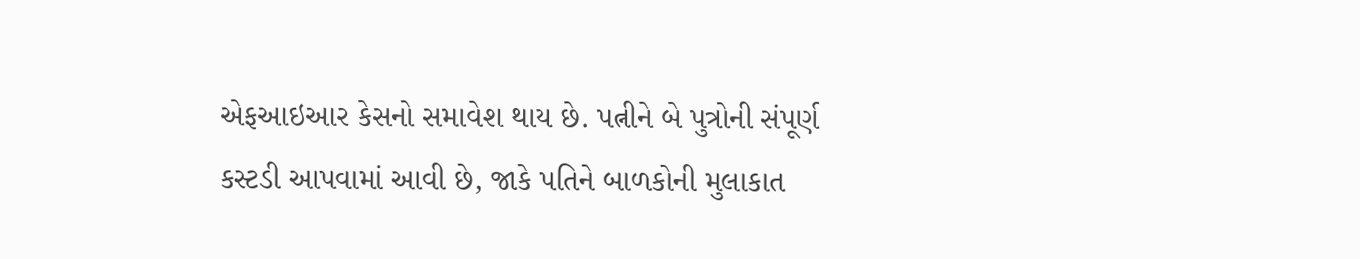એફઆઇઆર કેસનો સમાવેશ થાય છે. પત્નીને બે પુત્રોની સંપૂર્ણ કસ્ટડી આપવામાં આવી છે, જાકે પતિને બાળકોની મુલાકાત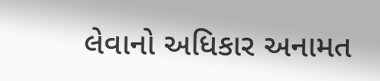લેવાનો અધિકાર અનામત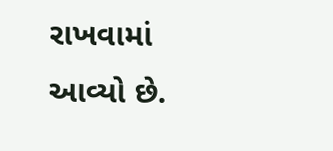રાખવામાં આવ્યો છે.